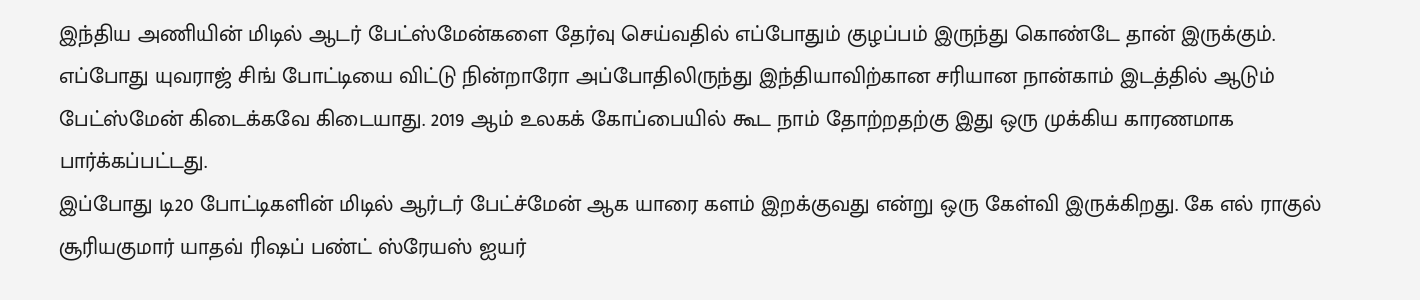இந்திய அணியின் மிடில் ஆடர் பேட்ஸ்மேன்களை தேர்வு செய்வதில் எப்போதும் குழப்பம் இருந்து கொண்டே தான் இருக்கும். எப்போது யுவராஜ் சிங் போட்டியை விட்டு நின்றாரோ அப்போதிலிருந்து இந்தியாவிற்கான சரியான நான்காம் இடத்தில் ஆடும் பேட்ஸ்மேன் கிடைக்கவே கிடையாது. 2019 ஆம் உலகக் கோப்பையில் கூட நாம் தோற்றதற்கு இது ஒரு முக்கிய காரணமாக பார்க்கப்பட்டது.
இப்போது டி20 போட்டிகளின் மிடில் ஆர்டர் பேட்ச்மேன் ஆக யாரை களம் இறக்குவது என்று ஒரு கேள்வி இருக்கிறது. கே எல் ராகுல் சூரியகுமார் யாதவ் ரிஷப் பண்ட் ஸ்ரேயஸ் ஐயர்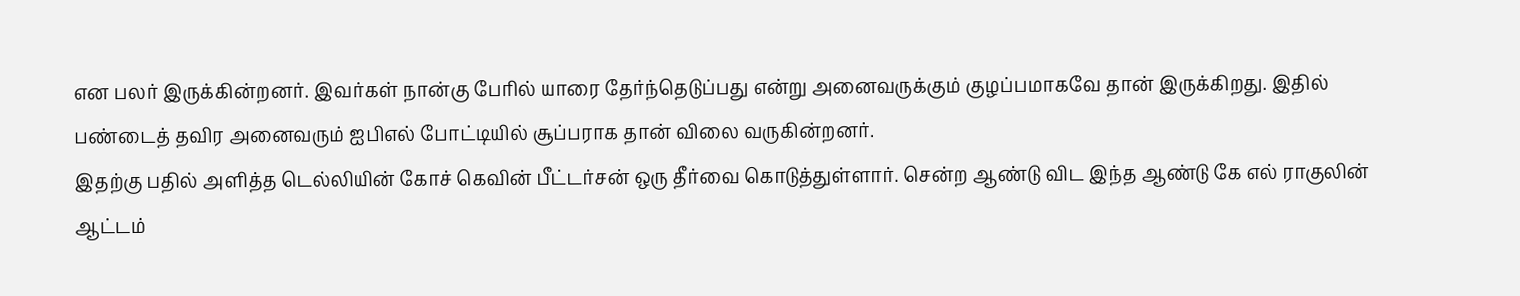என பலர் இருக்கின்றனர். இவர்கள் நான்கு பேரில் யாரை தேர்ந்தெடுப்பது என்று அனைவருக்கும் குழப்பமாகவே தான் இருக்கிறது. இதில் பண்டைத் தவிர அனைவரும் ஐபிஎல் போட்டியில் சூப்பராக தான் விலை வருகின்றனர்.
இதற்கு பதில் அளித்த டெல்லியின் கோச் கெவின் பீட்டர்சன் ஒரு தீர்வை கொடுத்துள்ளார். சென்ற ஆண்டு விட இந்த ஆண்டு கே எல் ராகுலின் ஆட்டம்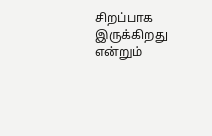சிறப்பாக இருக்கிறது என்றும்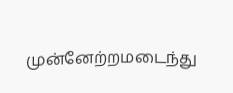முன்னேற்றமடைந்து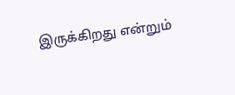இருக்கிறது என்றும்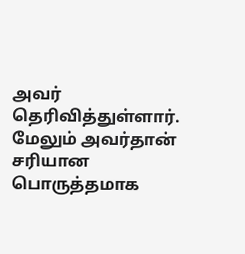அவர் தெரிவித்துள்ளார். மேலும் அவர்தான் சரியான பொருத்தமாக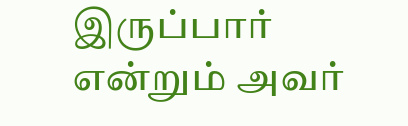இருப்பார் என்றும் அவர்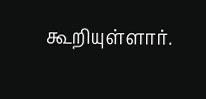கூறியுள்ளார்.